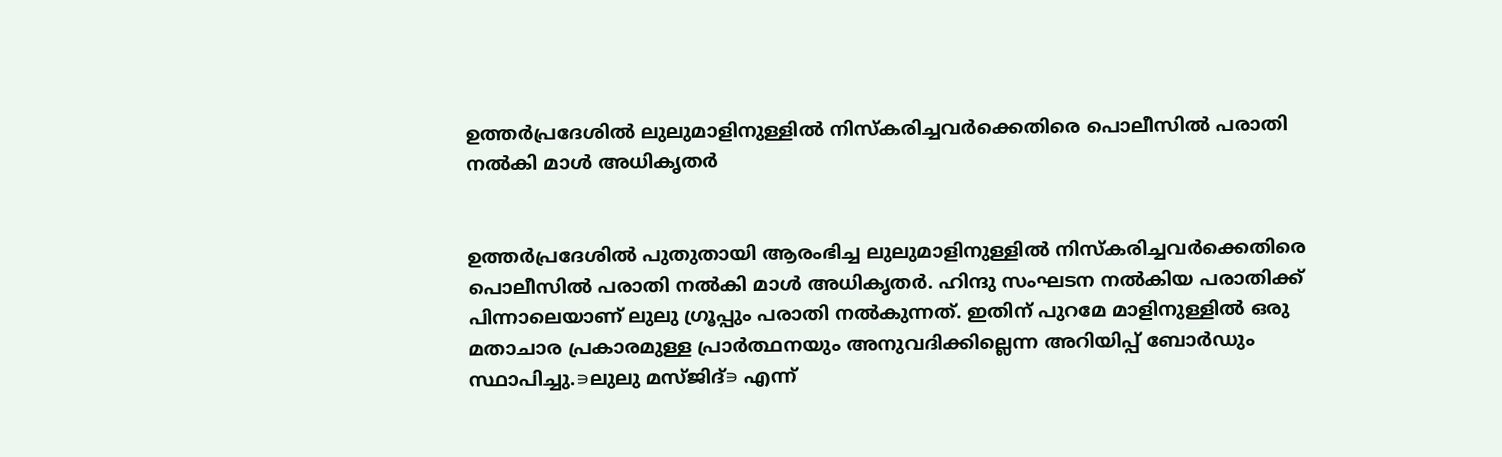ഉത്തർ‍പ്രദേശിൽ‍ ലുലുമാളിനുള്ളിൽ‍ നിസ്‌കരിച്ചവർ‍ക്കെതിരെ പൊലീസിൽ‍ പരാതി നൽ‍കി മാൾ‍ അധികൃതർ‍


ഉത്തർ‍പ്രദേശിൽ‍ പുതുതായി ആരംഭിച്ച ലുലുമാളിനുള്ളിൽ‍ നിസ്‌കരിച്ചവർ‍ക്കെതിരെ പൊലീസിൽ‍ പരാതി നൽ‍കി മാൾ‍ അധികൃതർ‍. ഹിന്ദു സംഘടന നൽ‍കിയ പരാതിക്ക് പിന്നാലെയാണ് ലുലു ഗ്രൂപ്പും പരാതി നൽ‍കുന്നത്. ഇതിന് പുറമേ മാളിനുള്ളിൽ‍ ഒരു മതാചാര പ്രകാരമുള്ള പ്രാർ‍ത്ഥനയും അനുവദിക്കില്ലെന്ന അറിയിപ്പ് ബോർ‍ഡും സ്ഥാപിച്ചു.∍ലുലു മസ്ജിദ്∍ എന്ന്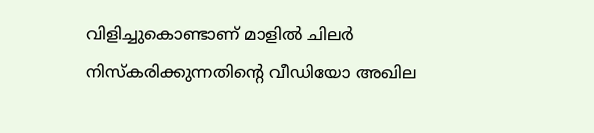വിളിച്ചുകൊണ്ടാണ് മാളിൽ‍ ചിലർ‍ നിസ്‌കരിക്കുന്നതിന്റെ വീഡിയോ അഖില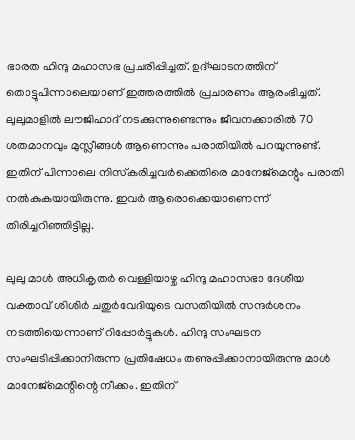ഭാരത ഹിന്ദു മഹാസഭ പ്രചരിപ്പിച്ചത്. ഉദ്ഘാടനത്തിന് തൊട്ടുപിന്നാലെയാണ് ഇത്തരത്തിൽ‍ പ്രചാരണം ആരംഭിച്ചത്. ലുലുമാളിൽ‍ ലൗജിഹാദ് നടക്കുന്നുണ്ടെന്നും ജീവനക്കാരിൽ‍ 70 ശതമാനവും മുസ്ലീങ്ങൾ ആണെന്നും പരാതിയിൽ‍ പറയുന്നുണ്ട്. ഇതിന് പിന്നാലെ നിസ്‌കരിച്ചവർ‍ക്കെതിരെ മാനേജ്‌മെന്റും പരാതി നൽ‍കുകയായിരുന്നു. ഇവർ‍ ആരൊക്കെയാണെന്ന് തിരിച്ചറിഞ്ഞിട്ടില്ല.

ലുലു മാൾ‍ അധികൃതർ‍ വെള്ളിയാഴ്ച ഹിന്ദു മഹാസഭാ ദേശീയ വക്താവ് ശിശിർ‍ ചതുർ‍വേദിയുടെ വസതിയിൽ‍ സന്ദർ‍ശനം നടത്തിയെന്നാണ് റിപ്പോർ‍ട്ടുകൾ‍. ഹിന്ദു സംഘടന സംഘടിപ്പിക്കാനിരുന്ന പ്രതിഷേധം തണുപ്പിക്കാനായിരുന്നു മാൾ‍ മാനേജ്‌മെന്റിന്റെ നീക്കം. ഇതിന്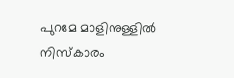പുറമേ മാളിനുള്ളിൽ‍ നിസ്‌കാരം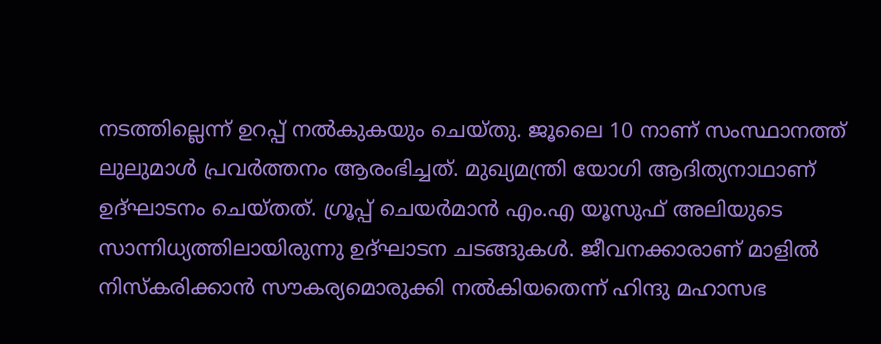നടത്തില്ലെന്ന് ഉറപ്പ് നൽ‍കുകയും ചെയ്തു. ജൂലൈ 10 നാണ് സംസ്ഥാനത്ത് ലുലുമാൾ‍ പ്രവർ‍ത്തനം ആരംഭിച്ചത്. മുഖ്യമന്ത്രി യോഗി ആദിത്യനാഥാണ് ഉദ്ഘാടനം ചെയ്തത്. ഗ്രൂപ്പ് ചെയർ‍മാൻ‍ എം.എ യൂസുഫ് അലിയുടെ സാന്നിധ്യത്തിലായിരുന്നു ഉദ്ഘാടന ചടങ്ങുകൾ‍. ജീവനക്കാരാണ് മാളിൽ‍ നിസ്‌കരിക്കാൻ സൗകര്യമൊരുക്കി നൽ‍കിയതെന്ന് ഹിന്ദു മഹാസഭ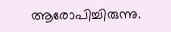ആരോപിച്ചിരുന്നു.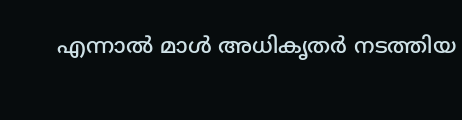എന്നാൽ‍ മാൾ‍ അധികൃതർ‍ നടത്തിയ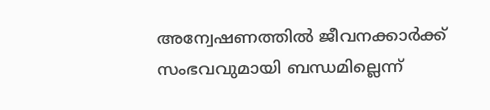അന്വേഷണത്തിൽ‍ ജീവനക്കാർ‍ക്ക് സംഭവവുമായി ബന്ധമില്ലെന്ന്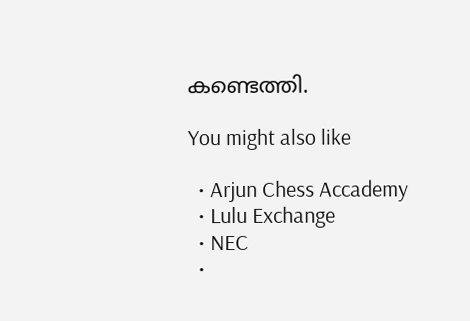കണ്ടെത്തി.

You might also like

  • Arjun Chess Accademy
  • Lulu Exchange
  • NEC
  •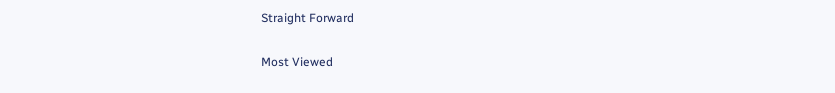Straight Forward

Most Viewed